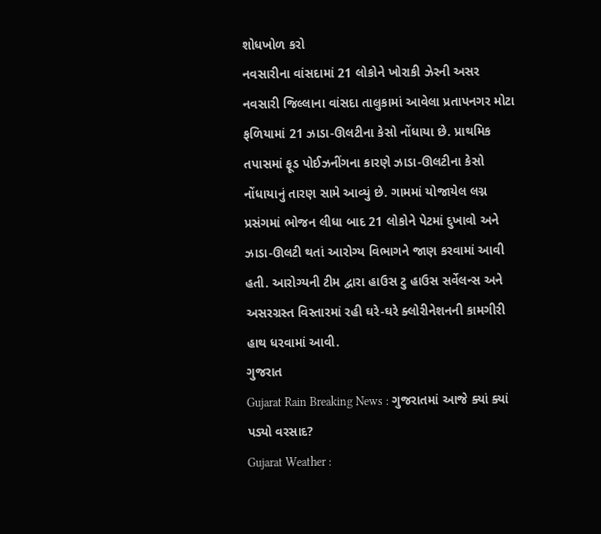શોધખોળ કરો
નવસારીના વાંસદામાં 21 લોકોને ખોરાકી ઝેરની અસર
નવસારી જિલ્લાના વાંસદા તાલુકામાં આવેલા પ્રતાપનગર મોટા ફળિયામાં 21 ઝાડા-ઊલટીના કેસો નોંધાયા છે. પ્રાથમિક તપાસમાં ફૂડ પોઈઝનીંગના કારણે ઝાડા-ઊલટીના કેસો નોંધાયાનું તારણ સામે આવ્યું છે. ગામમાં યોજાયેલ લગ્ન પ્રસંગમાં ભોજન લીધા બાદ 21 લોકોને પેટમાં દુખાવો અને ઝાડા-ઊલટી થતાં આરોગ્ય વિભાગને જાણ કરવામાં આવી હતી. આરોગ્યની ટીમ દ્વારા હાઉસ ટુ હાઉસ સર્વેલન્સ અને અસરગ્રસ્ત વિસ્તારમાં રહી ઘરે-ઘરે ક્લોરીનેશનની કામગીરી હાથ ધરવામાં આવી.
ગુજરાત
Gujarat Rain Breaking News : ગુજરાતમાં આજે ક્યાં ક્યાં પડ્યો વરસાદ?
Gujarat Weather :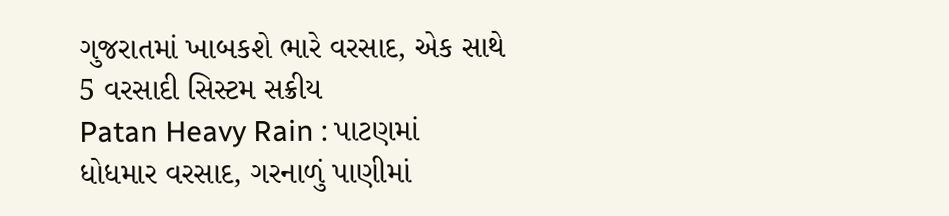ગુજરાતમાં ખાબકશે ભારે વરસાદ, એક સાથે 5 વરસાદી સિસ્ટમ સક્રીય
Patan Heavy Rain : પાટણમાં ધોધમાર વરસાદ, ગરનાળું પાણીમાં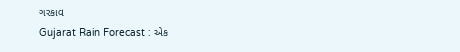ગરકાવ
Gujarat Rain Forecast : એક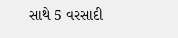સાથે 5 વરસાદી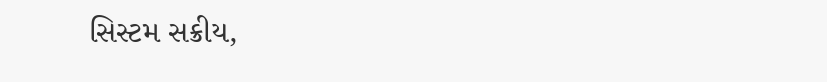સિસ્ટમ સક્રીય,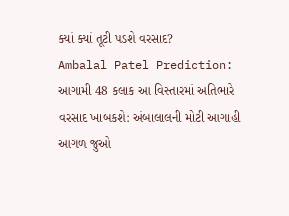ક્યાં ક્યાં તૂટી પડશે વરસાદ?
Ambalal Patel Prediction: આગામી 48 કલાક આ વિસ્તારમાં અતિભારે વરસાદ ખાબકશે: અંબાલાલની મોટી આગાહી
આગળ જુઓ